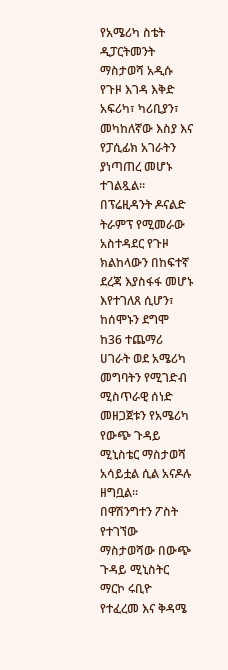የአሜሪካ ስቴት ዲፓርትመንት ማስታወሻ አዲሱ የጉዞ እገዳ እቅድ አፍሪካ፣ ካሪቢያን፣ መካከለኛው እስያ እና የፓሲፊክ አገራትን ያነጣጠረ መሆኑ ተገልጿል።
በፕሬዚዳንት ዶናልድ ትራምፕ የሚመራው አስተዳደር የጉዞ ክልከላውን በከፍተኛ ደረጃ እያስፋፋ መሆኑ እየተገለጸ ሲሆን፣
ከሰሞኑን ደግሞ ከ36 ተጨማሪ ሀገራት ወደ አሜሪካ መግባትን የሚገድብ ሚስጥራዊ ሰነድ መዘጋጀቱን የአሜሪካ የውጭ ጉዳይ ሚኒስቴር ማስታወሻ አሳይቷል ሲል አናዶሉ ዘግቧል።
በዋሽንግተን ፖስት የተገኘው ማስታወሻው በውጭ ጉዳይ ሚኒስትር ማርኮ ሩቢዮ የተፈረመ እና ቅዳሜ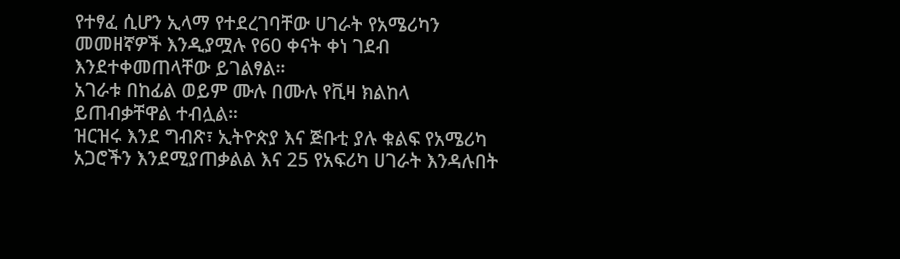የተፃፈ ሲሆን ኢላማ የተደረገባቸው ሀገራት የአሜሪካን መመዘኛዎች እንዲያሟሉ የ60 ቀናት ቀነ ገደብ እንደተቀመጠላቸው ይገልፃል።
አገራቱ በከፊል ወይም ሙሉ በሙሉ የቪዛ ክልከላ ይጠብቃቸዋል ተብሏል።
ዝርዝሩ እንደ ግብጽ፣ ኢትዮጵያ እና ጅቡቲ ያሉ ቁልፍ የአሜሪካ አጋሮችን እንደሚያጠቃልል እና 25 የአፍሪካ ሀገራት እንዳሉበት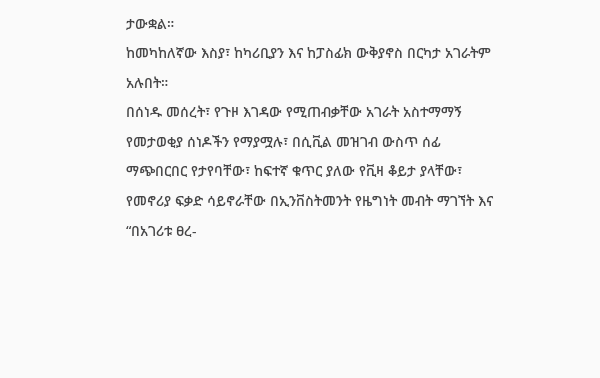ታውቋል።
ከመካከለኛው እስያ፣ ከካሪቢያን እና ከፓስፊክ ውቅያኖስ በርካታ አገራትም አሉበት።
በሰነዱ መሰረት፣ የጉዞ እገዳው የሚጠብቃቸው አገራት አስተማማኝ የመታወቂያ ሰነዶችን የማያሟሉ፣ በሲቪል መዝገብ ውስጥ ሰፊ ማጭበርበር የታየባቸው፣ ከፍተኛ ቁጥር ያለው የቪዛ ቆይታ ያላቸው፣ የመኖሪያ ፍቃድ ሳይኖራቸው በኢንቨስትመንት የዜግነት መብት ማገኘት እና “በአገሪቱ ፀረ-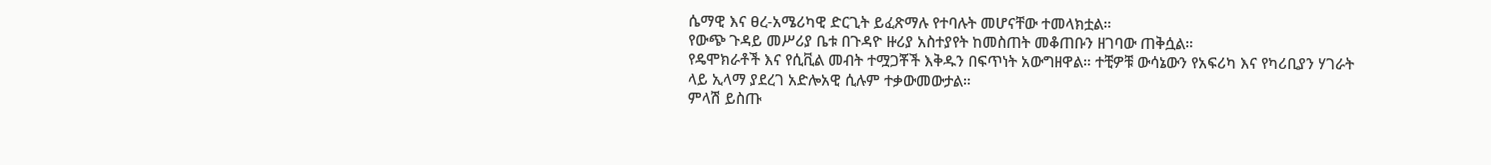ሴማዊ እና ፀረ-አሜሪካዊ ድርጊት ይፈጽማሉ የተባሉት መሆናቸው ተመላክቷል።
የውጭ ጉዳይ መሥሪያ ቤቱ በጉዳዮ ዙሪያ አስተያየት ከመስጠት መቆጠቡን ዘገባው ጠቅሷል።
የዴሞክራቶች እና የሲቪል መብት ተሟጋቾች እቅዱን በፍጥነት አውግዘዋል። ተቺዎቹ ውሳኔውን የአፍሪካ እና የካሪቢያን ሃገራት ላይ ኢላማ ያደረገ አድሎአዊ ሲሉም ተቃውመውታል።
ምላሽ ይስጡ